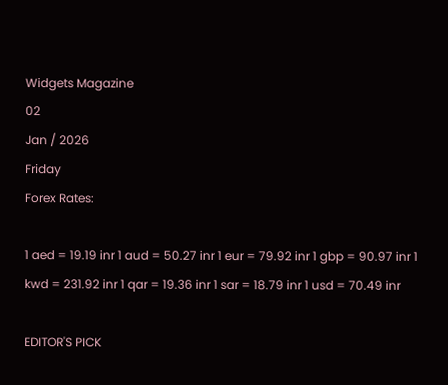Widgets Magazine
02
Jan / 2026
Friday
Forex Rates:

1 aed = 19.19 inr 1 aud = 50.27 inr 1 eur = 79.92 inr 1 gbp = 90.97 inr 1 kwd = 231.92 inr 1 qar = 19.36 inr 1 sar = 18.79 inr 1 usd = 70.49 inr

EDITOR'S PICK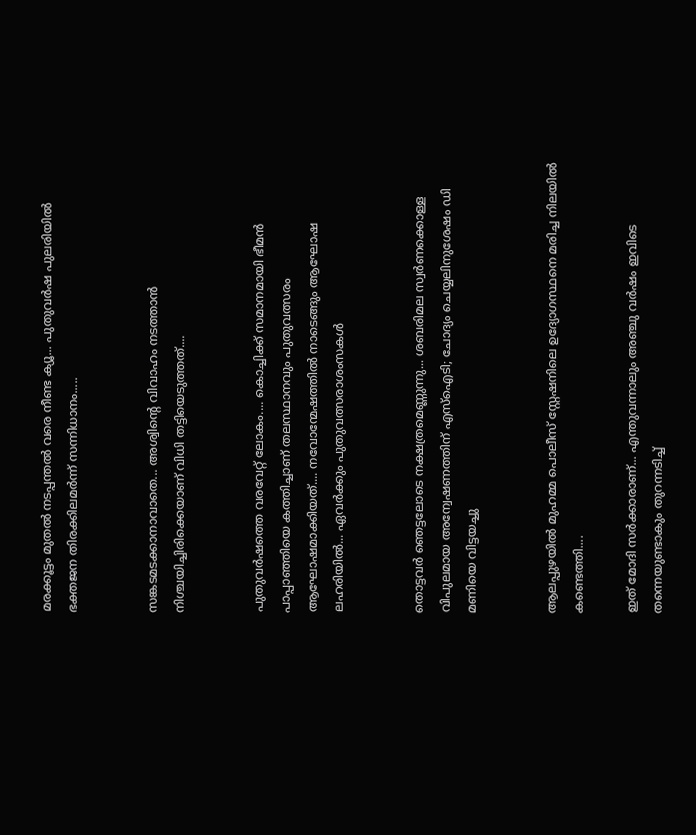മരക്കൂട്ടം മുതൽ നടപ്പന്തൽ വരെ നീണ്ട ക്യൂ... പുതുവർഷ പുലരിയിൽ ഭക്തജന തിരക്കിലമർന്ന്‌ സന്നിധാനം.....


സങ്കടമടക്കാനാവാതെ... അശ്വിന്റെ വിവാഹം നടത്താൻ നിശ്ചയിച്ചിരിക്കെയാണ് വിധി തട്ടിയെടുത്തത്....


പുതുവർഷത്തെ വരവേറ്റ് ലോകം.... കൊച്ചിക്ക് സമാനമായി ഭീമൻ പാപ്പാഞ്ഞിയെ കത്തിച്ചാണ് തലസ്ഥാനവും പുതുവത്സരം ആഘോഷമാക്കിയത്.... നവോന്മേഷത്തിൽ നാടെങ്ങും ആഘോഷ ലഹരിയിൽ... ഏവർക്കും പുതുവത്സരാശംസകൾ


തൊട്ടവര്‍ ഞെട്ടലോടെ നക്ഷത്രമെണ്ണുന്നു... ശബരിമല സ്വര്‍ണക്കൊള്ള വിപുലമായ അന്വേഷണത്തിന് എസ്ഐടി; ചോദ്യം ചെയ്യലിനുശേഷം ഡി മണിയെ വിട്ടയച്ചു


ആലപ്പുഴയിൽ മുഹമ്മ പൊലീസ് സ്റ്റേഷനിലെ ഉദ്യോഗസ്ഥനെ മരിച്ച നിലയിൽ കണ്ടെത്തി....

ഇത് മോദി സര്‍ക്കാരാണ്... എന്തുവന്നാലും അഞ്ചു വര്‍ഷം ഇവിടെ തന്നെയുണ്ടാകും തുറന്നടിച്ച്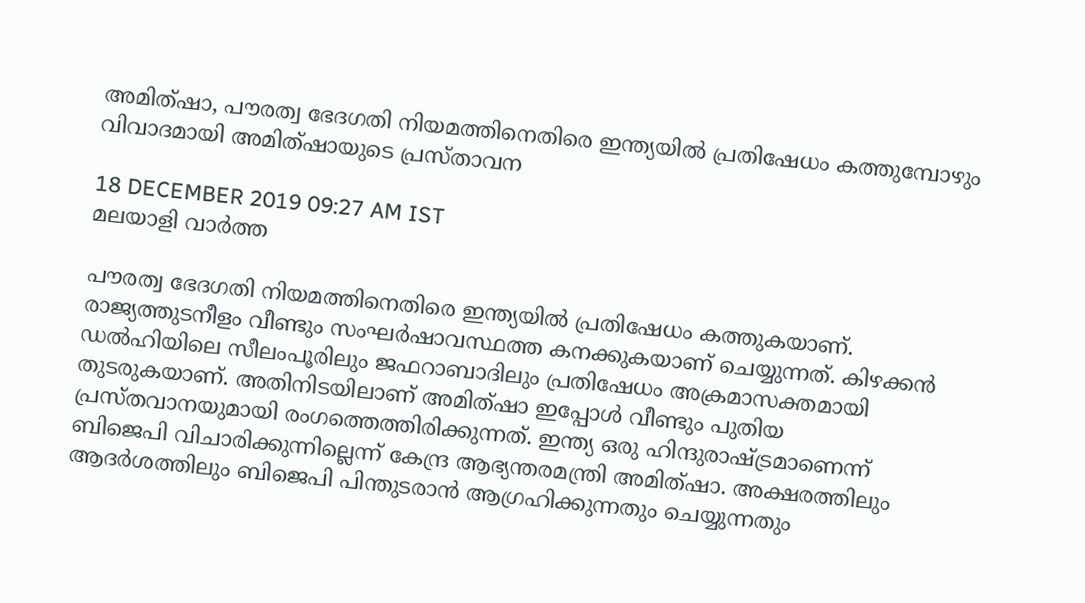അമിത്ഷാ, പൗരത്വ ഭേദഗതി നിയമത്തിനെതിരെ ഇന്ത്യയിൽ പ്രതിഷേധം കത്തുമ്പോഴും വിവാദമായി അമിത്ഷായുടെ പ്രസ്താവന

18 DECEMBER 2019 09:27 AM IST
മലയാളി വാര്‍ത്ത

പൗരത്വ ഭേദഗതി നിയമത്തിനെതിരെ ഇന്ത്യയിൽ പ്രതിഷേധം കത്തുകയാണ്. രാജ്യത്തുടനീളം വീണ്ടും സംഘര്‍ഷാവസ്ഥത്ത കനക്കുകയാണ് ചെയ്യുന്നത്. കിഴക്കന്‍ ഡല്‍ഹിയിലെ സീലംപൂരിലും ജഫറാബാദിലും പ്രതിഷേധം അക്രമാസക്തമായി തുടരുകയാണ്. അതിനിടയിലാണ് അമിത്ഷാ ഇപ്പോൾ വീണ്ടും പുതിയ പ്രസ്തവാനയുമായി രംഗത്തെത്തിരിക്കുന്നത്. ഇന്ത്യ ഒരു ഹിന്ദുരാഷ്ട്രമാണെന്ന് ബിജെപി വിചാരിക്കുന്നില്ലെന്ന് കേന്ദ്ര ആഭ്യന്തരമന്ത്രി അമിത്ഷാ. അക്ഷരത്തിലും ആദര്‍ശത്തിലും ബിജെപി പിന്തുടരാന്‍ ആഗ്രഹിക്കുന്നതും ചെയ്യുന്നതും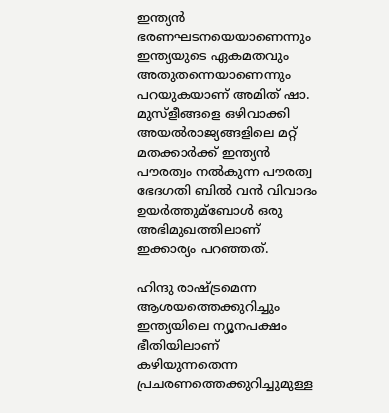ഇന്ത്യന്‍ ഭരണഘടനയെയാണെന്നും ഇന്ത്യയുടെ ഏകമതവും അതുതന്നെയാണെന്നും പറയുകയാണ് അമിത് ഷാ. മുസ്‌ളീങ്ങളെ ഒഴിവാക്കി അയല്‍രാജ്യങ്ങളിലെ മറ്റ് മതക്കാര്‍ക്ക് ഇന്ത്യന്‍ പൗരത്വം നല്‍കുന്ന പൗരത്വ ഭേദഗതി ബില്‍ വന്‍ വിവാദം ഉയര്‍ത്തുമ്ബോള്‍ ഒരു അഭിമുഖത്തിലാണ് ഇക്കാര്യം പറഞ്ഞത്.

ഹിന്ദു രാഷ്ട്രമെന്ന ആശയത്തെക്കുറിച്ചും ഇന്ത്യയിലെ ന്യൂനപക്ഷം ഭീതിയിലാണ് കഴിയുന്നതെന്ന പ്രചരണത്തെക്കുറിച്ചുമുള്ള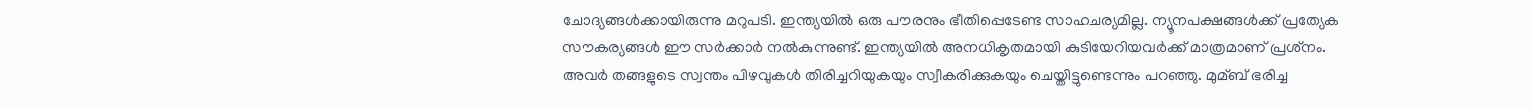ചോദ്യങ്ങള്‍ക്കായിരുന്നു മറുപടി. ഇന്ത്യയില്‍ ഒരു പൗരനും ഭീതിപ്പെടേണ്ട സാഹചര്യമില്ല. ന്യൂനപക്ഷങ്ങള്‍ക്ക് പ്രത്യേക സൗകര്യങ്ങള്‍ ഈ സര്‍ക്കാര്‍ നല്‍കുന്നുണ്ട്. ഇന്ത്യയില്‍ അനധികൃതമായി കുടിയേറിയവര്‍ക്ക് മാത്രമാണ് പ്രശ്‌നം. അവര്‍ തങ്ങളുടെ സ്വന്തം പിഴവുകള്‍ തിരിച്ചറിയുകയും സ്വീകരിക്കുകയും ചെയ്തിട്ടുണ്ടെന്നും പറഞ്ഞു. മുമ്ബ് ഭരിച്ച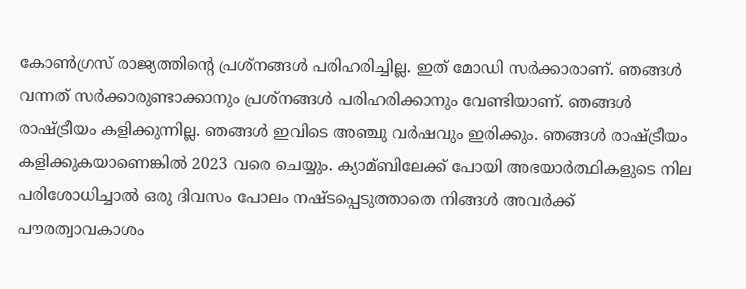കോണ്‍ഗ്രസ് രാജ്യത്തിന്റെ പ്രശ്‌നങ്ങള്‍ പരിഹരിച്ചില്ല. ഇത് മോഡി സര്‍ക്കാരാണ്. ഞങ്ങള്‍ വന്നത് സര്‍ക്കാരുണ്ടാക്കാനും പ്രശ്‌നങ്ങള്‍ പരിഹരിക്കാനും വേണ്ടിയാണ്. ഞങ്ങള്‍ രാഷ്ട്രീയം കളിക്കുന്നില്ല. ഞങ്ങള്‍ ഇവിടെ അഞ്ചു വര്‍ഷവും ഇരിക്കും. ഞങ്ങള്‍ രാഷ്ട്രീയം കളിക്കുകയാണെങ്കില്‍ 2023 വരെ ചെയ്യും. ക്യാമ്ബിലേക്ക് പോയി അഭയാര്‍ത്ഥികളുടെ നില പരിശോധിച്ചാല്‍ ഒരു ദിവസം പോലം നഷ്ടപ്പെടുത്താതെ നിങ്ങള്‍ അവര്‍ക്ക് പൗരത്വാവകാശം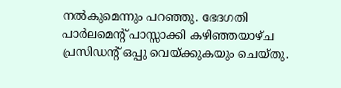നല്‍കുമെന്നും പറഞ്ഞു. ഭേദഗതി പാര്‍ലമെന്റ് പാസ്സാക്കി കഴിഞ്ഞയാഴ്ച പ്രസിഡന്റ് ഒപ്പു വെയ്ക്കുകയും ചെയ്തു.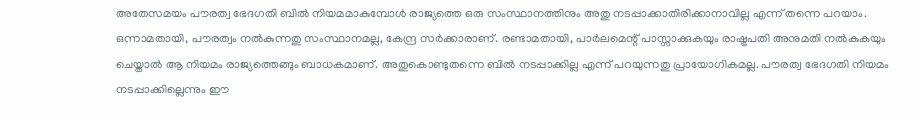അതേസമയം പൗരത്വ ഭേദഗതി ബിൽ നിയമമാകുമ്പോൾ രാജ്യത്തെ ഒരു സംസ്ഥാനത്തിനും അതു നടപ്പാക്കാതിരിക്കാനാവില്ല എന്ന് തന്നെ പറയാം. ഒന്നാമതായി, പൗരത്വം നൽകുന്നതു സംസ്ഥാനമല്ല, കേന്ദ്ര സർക്കാരാണ്. രണ്ടാമതായി, പാർലമെന്റ് പാസ്സാക്കുകയും രാഷ്ട്രപതി അനുമതി നൽകുകയും ചെയ്താൽ ആ നിയമം രാജ്യത്തെങ്ങും ബാധകമാണ്. അതുകൊണ്ടുതന്നെ ബിൽ നടപ്പാക്കില്ല എന്ന് പറയുന്നതു പ്രായോഗികമല്ല. പൗരത്വ ഭേദഗതി നിയമം നടപ്പാക്കില്ലെന്നും ഈ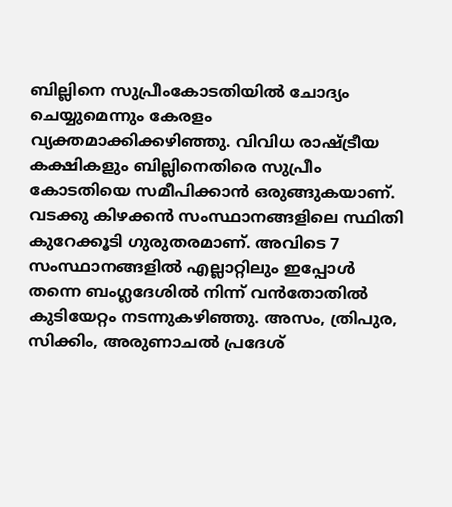ബില്ലിനെ സുപ്രീംകോടതിയിൽ ചോദ്യം ചെയ്യുമെന്നും കേരളം വ്യക്തമാക്കിക്കഴിഞ്ഞു. വിവിധ രാഷ്ട്രീയ കക്ഷികളും ബില്ലിനെതിരെ സുപ്രീം കോടതിയെ സമീപിക്കാൻ ഒരുങ്ങുകയാണ്. വടക്കു കിഴക്കൻ സംസ്ഥാനങ്ങളിലെ സ്ഥിതി കുറേക്കൂടി ഗുരുതരമാണ്. അവിടെ 7 സംസ്ഥാനങ്ങളിൽ എല്ലാറ്റിലും ഇപ്പോൾ തന്നെ ബംഗ്ലദേശിൽ നിന്ന് വൻതോതിൽ കുടിയേറ്റം നടന്നുകഴിഞ്ഞു. അസം, ത്രിപുര, സിക്കിം, അരുണാചൽ പ്രദേശ്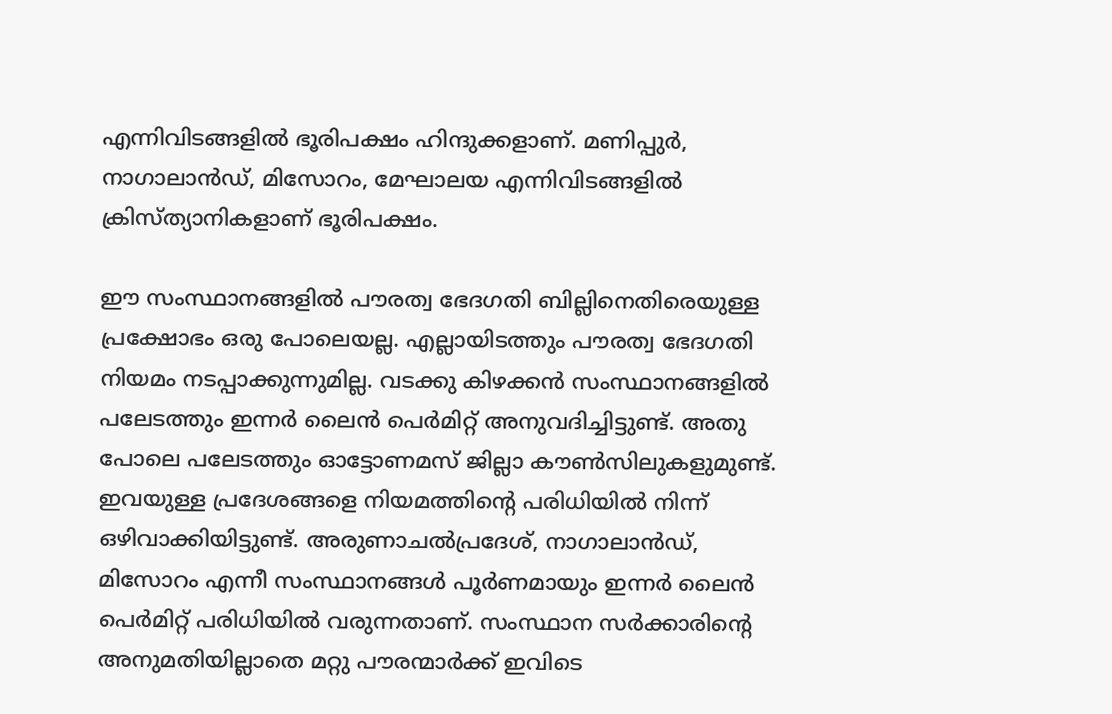എന്നിവിടങ്ങളിൽ ഭൂരിപക്ഷം ഹിന്ദുക്കളാണ്. മണിപ്പുർ, നാഗാലാൻഡ്, മിസോറം, മേഘാലയ എന്നിവിടങ്ങളിൽ ക്രിസ്ത്യാനികളാണ് ഭൂരിപക്ഷം.

ഈ സംസ്ഥാനങ്ങളിൽ പൗരത്വ ഭേദഗതി ബില്ലിനെതിരെയുള്ള പ്രക്ഷോഭം ഒരു പോലെയല്ല. എല്ലായിടത്തും പൗരത്വ ഭേദഗതി നിയമം നടപ്പാക്കുന്നുമില്ല. വടക്കു കിഴക്കൻ സംസ്ഥാനങ്ങളിൽ പലേടത്തും ഇന്നർ ലൈൻ പെർമിറ്റ് അനുവദിച്ചിട്ടുണ്ട്. അതു പോലെ പലേടത്തും ഓട്ടോണമസ് ജില്ലാ കൗൺസിലുകളുമുണ്ട്. ഇവയുള്ള പ്രദേശങ്ങളെ നിയമത്തിന്റെ പരിധിയിൽ നിന്ന് ഒഴിവാക്കിയിട്ടുണ്ട്. അരുണാചൽപ്രദേശ്, നാഗാലാൻഡ്, മിസോറം എന്നീ സംസ്ഥാനങ്ങൾ പൂർണമായും ഇന്നർ ലൈൻ പെർമിറ്റ് പരിധിയിൽ വരുന്നതാണ്. സംസ്ഥാന സർക്കാരിന്റെ അനുമതിയില്ലാതെ മറ്റു പൗരന്മാർക്ക് ഇവിടെ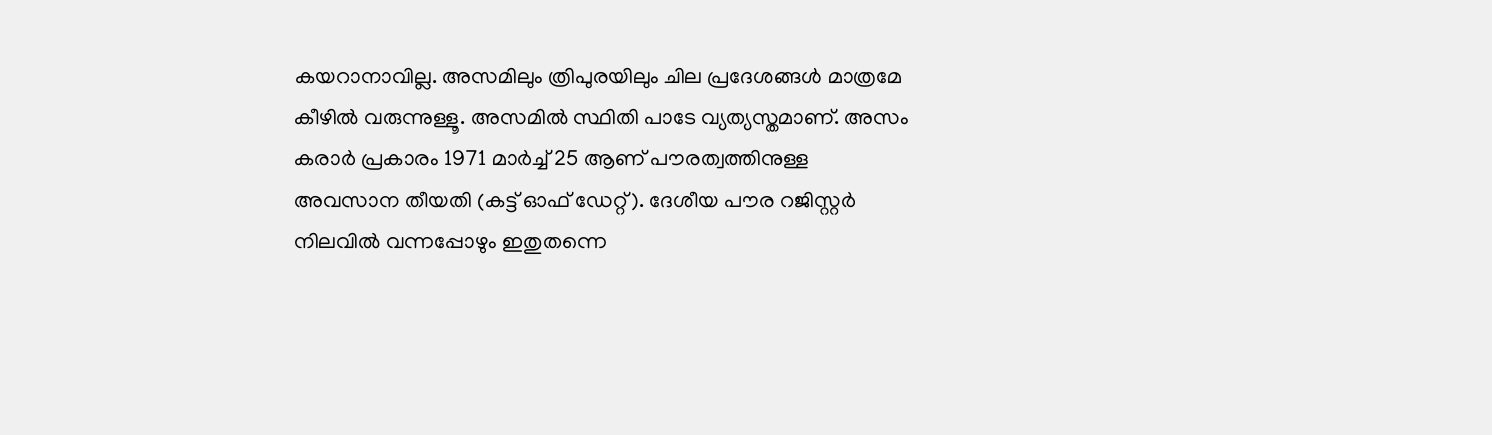കയറാനാവില്ല. അസമിലും ത്രിപുരയിലും ചില പ്രദേശങ്ങൾ മാത്രമേ കീഴിൽ വരുന്നുള്ളൂ. അസമിൽ സ്ഥിതി പാടേ വ്യത്യസ്തമാണ്. അസം കരാർ പ്രകാരം 1971 മാർച്ച് 25 ആണ് പൗരത്വത്തിനുള്ള അവസാന തീയതി (കട്ട് ഓഫ് ഡേറ്റ്). ദേശീയ പൗര റജിസ്റ്റർ നിലവിൽ വന്നപ്പോഴും ഇതുതന്നെ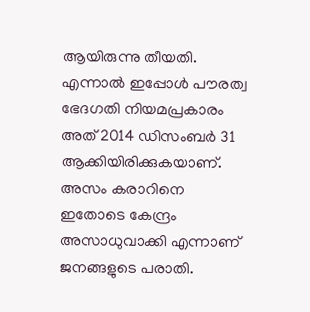ആയിരുന്നു തീയതി. എന്നാൽ ഇപ്പോൾ പൗരത്വ ഭേദഗതി നിയമപ്രകാരം അത് 2014 ഡിസംബർ 31 ആക്കിയിരിക്കുകയാണ്. അസം കരാറിനെ ഇതോടെ കേന്ദ്രം അസാധുവാക്കി എന്നാണ് ജനങ്ങളുടെ പരാതി.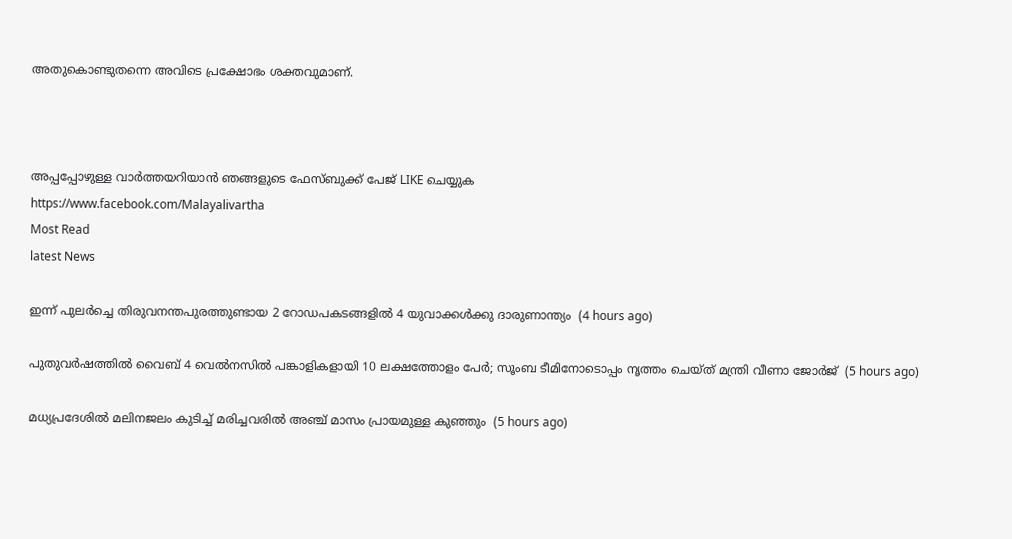അതുകൊണ്ടുതന്നെ അവിടെ പ്രക്ഷോഭം ശക്തവുമാണ്.



അപ്പപ്പോഴുള്ള വാര്‍ത്തയറിയാന്‍ ഞങ്ങളുടെ ഫേസ്‌ബുക്ക്‌ പേജ് LIKE ചെയ്യുക
https://www.facebook.com/Malayalivartha
Most Read
latest News

ഇന്ന് പുലര്‍ച്ചെ തിരുവനന്തപുരത്തുണ്ടായ 2 റോഡപകടങ്ങളില്‍ 4 യുവാക്കള്‍ക്കു ദാരുണാന്ത്യം  (4 hours ago)

പുതുവര്‍ഷത്തില്‍ വൈബ് 4 വെല്‍നസില്‍ പങ്കാളികളായി 10 ലക്ഷത്തോളം പേര്‍; സൂംബ ടീമിനോടൊപ്പം നൃത്തം ചെയ്ത് മന്ത്രി വീണാ ജോര്‍ജ്  (5 hours ago)

മധ്യപ്രദേശില്‍ മലിനജലം കുടിച്ച് മരിച്ചവരില്‍ അഞ്ച് മാസം പ്രായമുള്ള കുഞ്ഞും  (5 hours ago)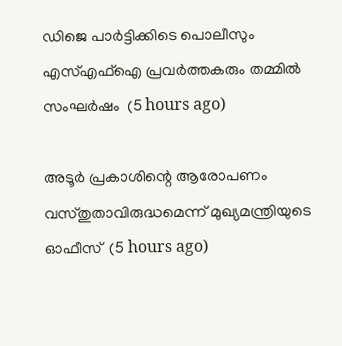ഡിജെ പാര്‍ട്ടിക്കിടെ പൊലീസും എസ്എഫ്‌ഐ പ്രവര്‍ത്തകരും തമ്മില്‍ സംഘര്‍ഷം  (5 hours ago)

അടൂര്‍ പ്രകാശിന്റെ ആരോപണം വസ്തുതാവിരുദ്ധമെന്ന് മുഖ്യമന്ത്രിയുടെ ഓഫീസ്  (5 hours ago)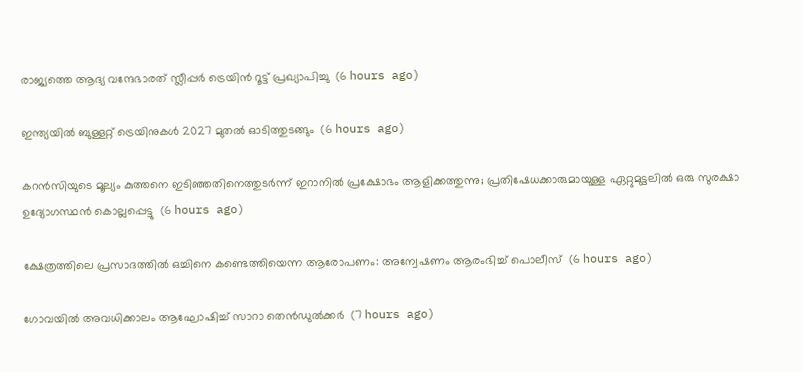രാജ്യത്തെ ആദ്യ വന്ദേഭാരത് സ്ലീപ്പര്‍ ട്രെയിന്‍ റൂട്ട് പ്രഖ്യാപിച്ചു  (6 hours ago)

ഇന്ത്യയില്‍ ബുള്ളറ്റ് ട്രെയിനുകള്‍ 2027 മുതല്‍ ഓടിത്തുടങ്ങും  (6 hours ago)

കറന്‍സിയുടെ മൂല്യം കുത്തനെ ഇടിഞ്ഞതിനെത്തുടര്‍ന്ന് ഇറാനില്‍ പ്രക്ഷോഭം ആളിക്കത്തുന്നു; പ്രതിഷേധക്കാരുമായുള്ള ഏറ്റുമുട്ടലില്‍ ഒരു സുരക്ഷാ ഉദ്യോഗസ്ഥന്‍ കൊല്ലപ്പെട്ടു  (6 hours ago)

ക്ഷേത്രത്തിലെ പ്രസാദത്തില്‍ ഒച്ചിനെ കണ്ടെത്തിയെന്ന ആരോപണം: അന്വേഷണം ആരംഭിച്ച് പൊലീസ്  (6 hours ago)

ഗോവയില്‍ അവധിക്കാലം ആഘോഷിച്ച് സാറാ തെന്‍ഡുല്‍ക്കര്‍  (7 hours ago)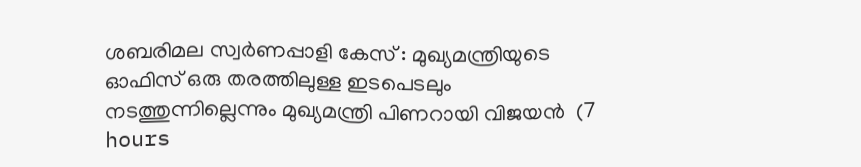ശബരിമല സ്വര്‍ണപ്പാളി കേസ് : മുഖ്യമന്ത്രിയുടെ ഓഫിസ് ഒരു തരത്തിലുള്ള ഇടപെടലും നടത്തുന്നില്ലെന്നും മുഖ്യമന്ത്രി പിണറായി വിജയന്‍  (7 hours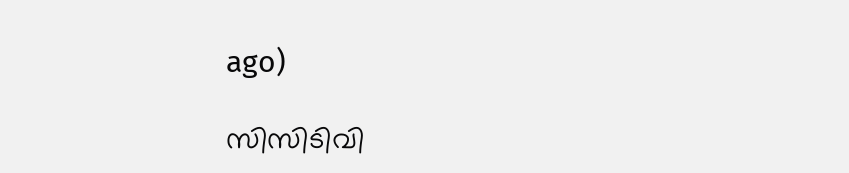ago)

സിസിടിവി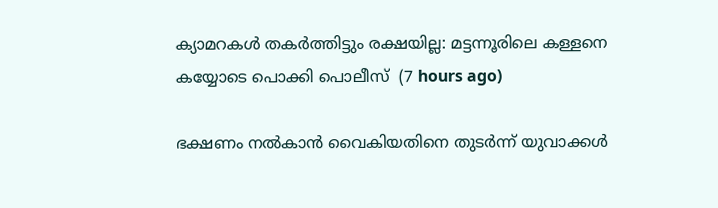ക്യാമറകള്‍ തകര്‍ത്തിട്ടും രക്ഷയില്ല: മട്ടന്നൂരിലെ കള്ളനെ കയ്യോടെ പൊക്കി പൊലീസ്  (7 hours ago)

ഭക്ഷണം നല്‍കാന്‍ വൈകിയതിനെ തുടര്‍ന്ന് യുവാക്കള്‍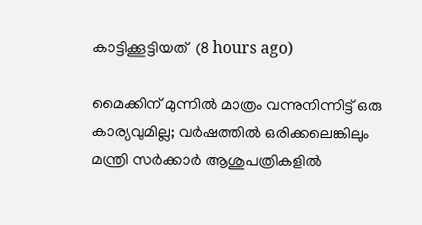കാട്ടിക്കൂട്ടിയത്  (8 hours ago)

മൈക്കിന് മുന്നില്‍ മാത്രം വന്നുനിന്നിട്ട് ഒരു കാര്യവുമില്ല; വര്‍ഷത്തില്‍ ഒരിക്കലെങ്കിലും മന്ത്രി സര്‍ക്കാര്‍ ആശുപത്രികളില്‍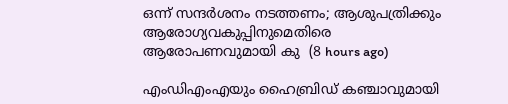ഒന്ന് സന്ദര്‍ശനം നടത്തണം; ആശുപത്രിക്കും ആരോഗ്യവകുപ്പിനുമെതിരെ ആരോപണവുമായി കു  (8 hours ago)

എംഡിഎംഎയും ഹൈബ്രിഡ് കഞ്ചാവുമായി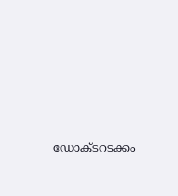ഡോക്ടറടക്കം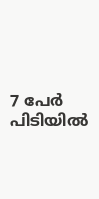7 പേര്‍ പിടിയില്‍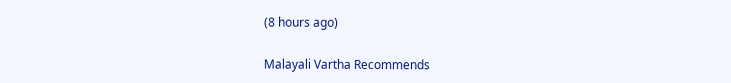(8 hours ago)

Malayali Vartha Recommends